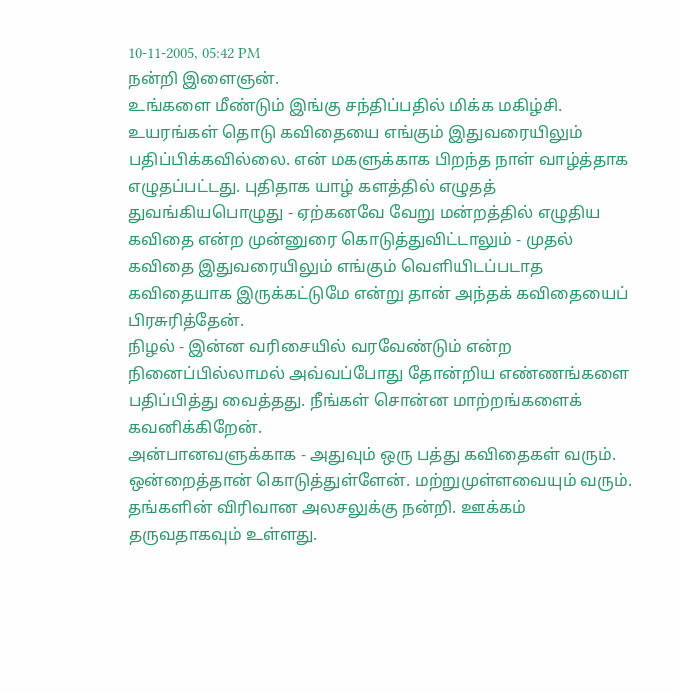10-11-2005, 05:42 PM
நன்றி இளைஞன்.
உங்களை மீண்டும் இங்கு சந்திப்பதில் மிக்க மகிழ்சி.
உயரங்கள் தொடு கவிதையை எங்கும் இதுவரையிலும் பதிப்பிக்கவில்லை. என் மகளுக்காக பிறந்த நாள் வாழ்த்தாக எழுதப்பட்டது. புதிதாக யாழ் களத்தில் எழுதத் துவங்கியபொழுது - ஏற்கனவே வேறு மன்றத்தில் எழுதிய கவிதை என்ற முன்னுரை கொடுத்துவிட்டாலும் - முதல் கவிதை இதுவரையிலும் எங்கும் வெளியிடப்படாத கவிதையாக இருக்கட்டுமே என்று தான் அந்தக் கவிதையைப் பிரசுரித்தேன்.
நிழல் - இன்ன வரிசையில் வரவேண்டும் என்ற நினைப்பில்லாமல் அவ்வப்போது தோன்றிய எண்ணங்களை பதிப்பித்து வைத்தது. நீங்கள் சொன்ன மாற்றங்களைக் கவனிக்கிறேன்.
அன்பானவளுக்காக - அதுவும் ஒரு பத்து கவிதைகள் வரும். ஒன்றைத்தான் கொடுத்துள்ளேன். மற்றுமுள்ளவையும் வரும்.
தங்களின் விரிவான அலசலுக்கு நன்றி. ஊக்கம் தருவதாகவும் உள்ளது.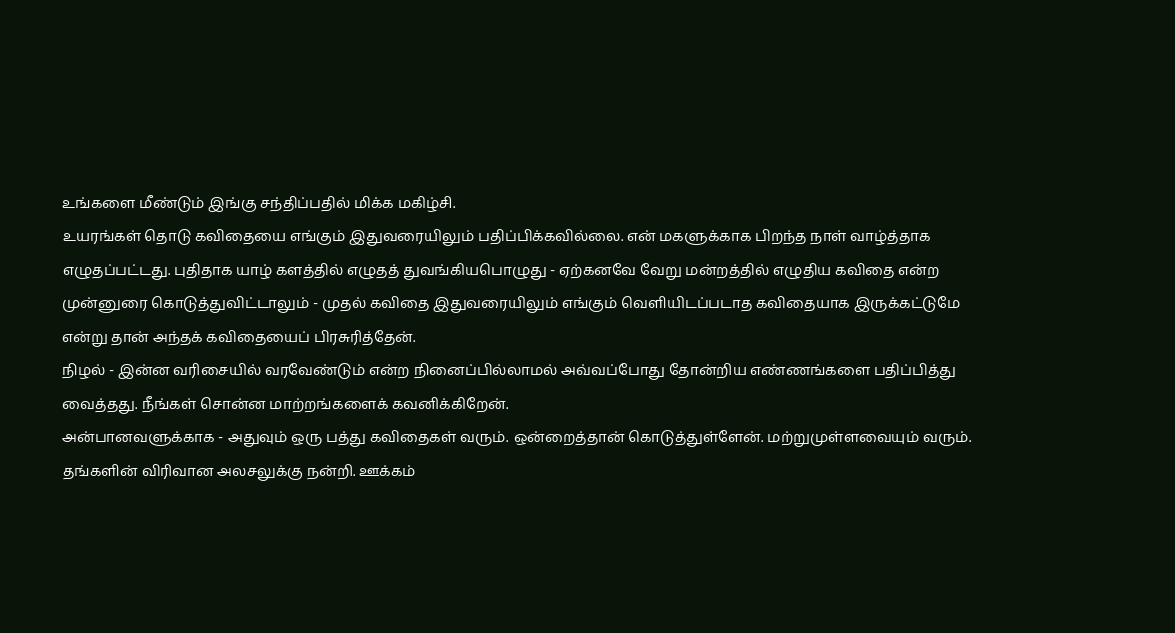உங்களை மீண்டும் இங்கு சந்திப்பதில் மிக்க மகிழ்சி.
உயரங்கள் தொடு கவிதையை எங்கும் இதுவரையிலும் பதிப்பிக்கவில்லை. என் மகளுக்காக பிறந்த நாள் வாழ்த்தாக எழுதப்பட்டது. புதிதாக யாழ் களத்தில் எழுதத் துவங்கியபொழுது - ஏற்கனவே வேறு மன்றத்தில் எழுதிய கவிதை என்ற முன்னுரை கொடுத்துவிட்டாலும் - முதல் கவிதை இதுவரையிலும் எங்கும் வெளியிடப்படாத கவிதையாக இருக்கட்டுமே என்று தான் அந்தக் கவிதையைப் பிரசுரித்தேன்.
நிழல் - இன்ன வரிசையில் வரவேண்டும் என்ற நினைப்பில்லாமல் அவ்வப்போது தோன்றிய எண்ணங்களை பதிப்பித்து வைத்தது. நீங்கள் சொன்ன மாற்றங்களைக் கவனிக்கிறேன்.
அன்பானவளுக்காக - அதுவும் ஒரு பத்து கவிதைகள் வரும். ஒன்றைத்தான் கொடுத்துள்ளேன். மற்றுமுள்ளவையும் வரும்.
தங்களின் விரிவான அலசலுக்கு நன்றி. ஊக்கம்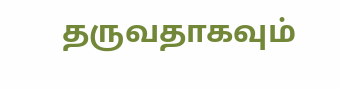தருவதாகவும்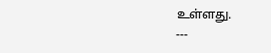உள்ளது.
---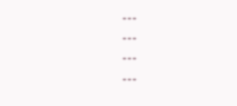---
---
---
---